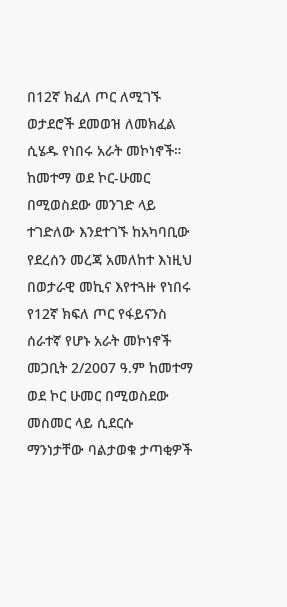በ12ኛ ክፈለ ጦር ለሚገኙ ወታደሮች ደመወዝ ለመክፈል ሲሄዱ የነበሩ አራት መኮነኖች። ከመተማ ወደ ኮር-ሁመር በሚወስደው መንገድ ላይ ተገድለው እንደተገኙ ከአካባቢው የደረሰን መረጃ አመለከተ እነዚህ በወታራዊ መኪና እየተጓዙ የነበሩ የ12ኛ ክፍለ ጦር የፋይናንስ ሰራተኛ የሆኑ አራት መኮነኖች መጋቢት 2/2007 ዓ.ም ከመተማ ወደ ኮር ሁመር በሚወስደው መስመር ላይ ሲደርሱ ማንነታቸው ባልታወቁ ታጣቂዎች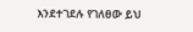እንደተገደሉ የገለፀው ይህ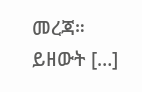መረጃ። ይዘውት […]